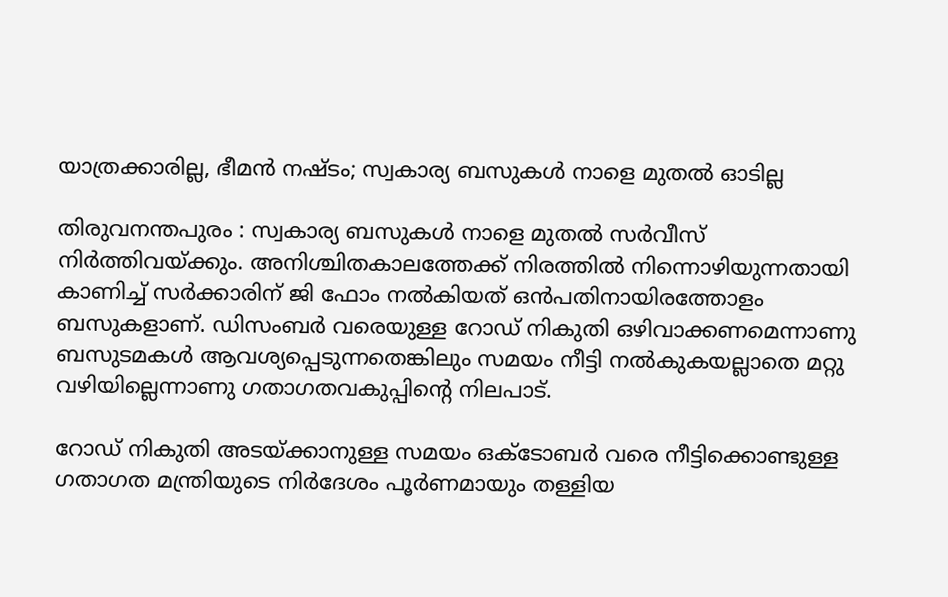യാത്രക്കാരില്ല, ഭീമന്‍ നഷ്ടം; സ്വകാര്യ ബസുകള്‍ നാളെ മുതല്‍ ഓടില്ല

തിരുവനന്തപുരം : സ്വകാര്യ ബസുകള്‍ നാളെ മുതല്‍ സര്‍വീസ് നിര്‍ത്തിവയ്ക്കും. അനിശ്ചിതകാലത്തേക്ക് നിരത്തില്‍ നിന്നൊഴിയുന്നതായി കാണിച്ച്‌ സര്‍ക്കാരിന് ജി ഫോം നല്‍കിയത് ഒന്‍പതിനായിരത്തോളം ബസുകളാണ്. ഡിസംബര്‍ വരെയുള്ള റോഡ് നികുതി ഒഴിവാക്കണമെന്നാണു ബസുടമകള്‍ ആവശ്യപ്പെടുന്നതെങ്കിലും സമയം നീട്ടി നല്‍കുകയല്ലാതെ മറ്റു വഴിയില്ലെന്നാണു ഗതാഗതവകുപ്പിന്റെ നിലപാട്.

റോഡ് നികുതി അടയ്ക്കാനുള്ള സമയം ഒക്ടോബര്‍ വരെ നീട്ടിക്കൊണ്ടുള്ള ഗതാഗത മന്ത്രിയുടെ നിര്‍ദേശം പൂര്‍ണമായും തള്ളിയ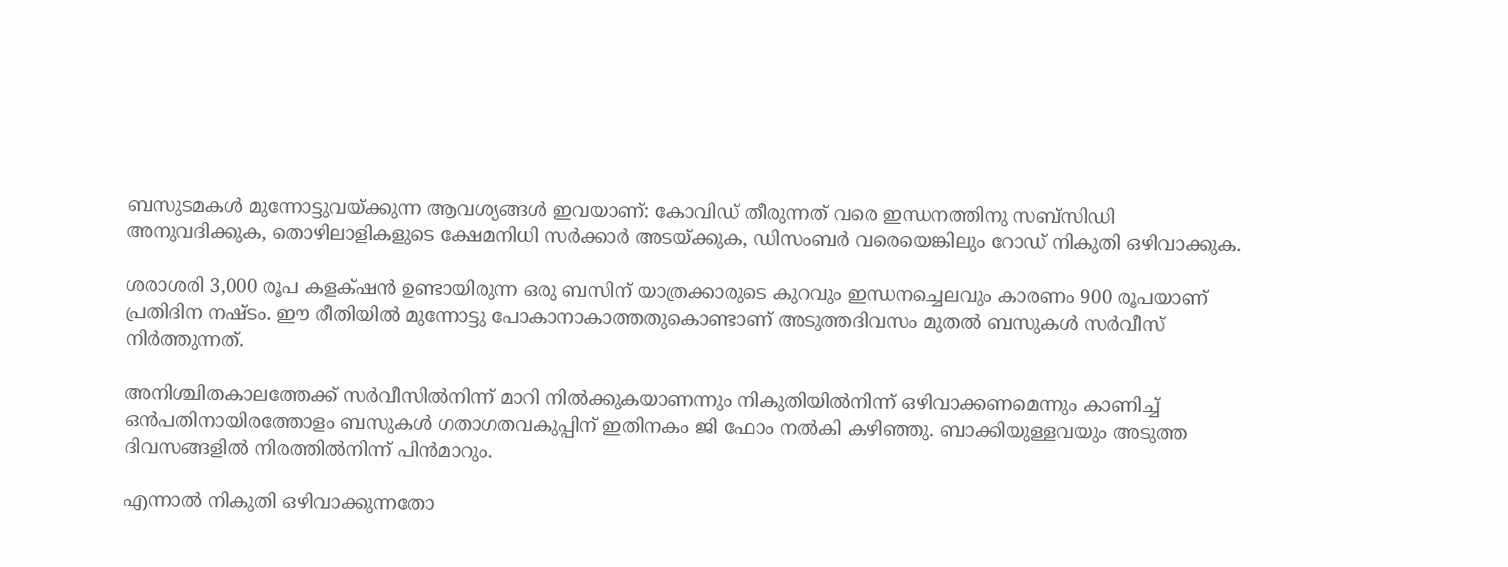ബസുടമകള്‍ മുന്നോട്ടുവയ്ക്കുന്ന ആവശ്യങ്ങള്‍ ഇവയാണ്: കോവിഡ് തീരുന്നത് വരെ ഇന്ധനത്തിനു സബ്സിഡി അനുവദിക്കുക, തൊഴിലാളികളുടെ ക്ഷേമനിധി സര്‍ക്കാര്‍ അടയ്ക്കുക, ഡിസംബര്‍ വരെയെങ്കിലും റോഡ് നികുതി ഒഴിവാക്കുക‌.

ശരാശരി 3,000 രൂപ കളക്‌ഷന്‍ ഉണ്ടായിരുന്ന ഒരു ബസിന് യാത്രക്കാരുടെ കുറവും ഇന്ധനച്ചെലവും കാരണം 900 രൂപയാണ് പ്രതിദിന നഷ്ടം. ഈ രീതിയില്‍ മുന്നോട്ടു പോകാനാകാത്തതുകൊണ്ടാണ് അടുത്തദിവസം മുതല്‍ ബസുകള്‍ സര്‍വീസ് നിര്‍ത്തുന്നത്.

അനിശ്ചിതകാലത്തേക്ക് സര്‍വീസില്‍നിന്ന് മാറി നില്‍ക്കുകയാണന്നും നികുതിയില്‍നിന്ന് ഒഴിവാക്കണമെന്നും കാണിച്ച്‌ ഒന്‍പതിനായിരത്തോളം ബസുകള്‍ ഗതാഗതവകുപ്പിന് ഇതിനകം ജി ഫോം നല്‍കി കഴിഞ്ഞു. ബാക്കിയുള്ളവയും അടുത്ത ദിവസങ്ങളില്‍ നിരത്തില്‍നിന്ന് പിന്‍മാറും.

എന്നാല്‍ നികുതി ഒഴിവാക്കുന്നതോ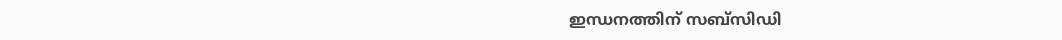ഇന്ധനത്തിന് സബ്സിഡി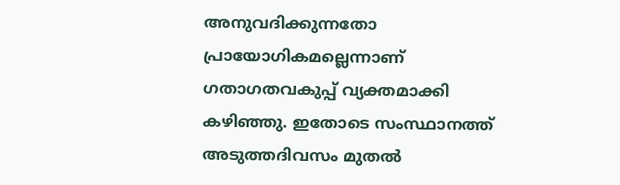അനുവദിക്കുന്നതോ പ്രായോഗികമല്ലെന്നാണ് ഗതാഗതവകുപ്പ് വ്യക്തമാക്കി കഴിഞ്ഞു. ഇതോടെ സംസ്ഥാനത്ത് അടുത്തദിവസം മുതല്‍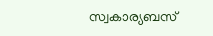സ്വകാര്യബസ്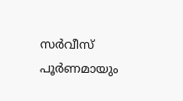സര്‍വീസ് പൂര്‍ണമായും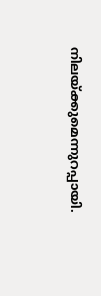നിലയ്ക്കുമെന്നുറപ്പായി.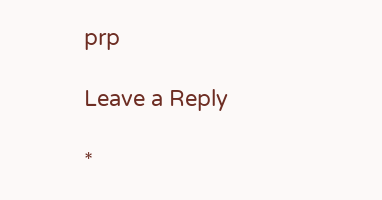prp

Leave a Reply

*